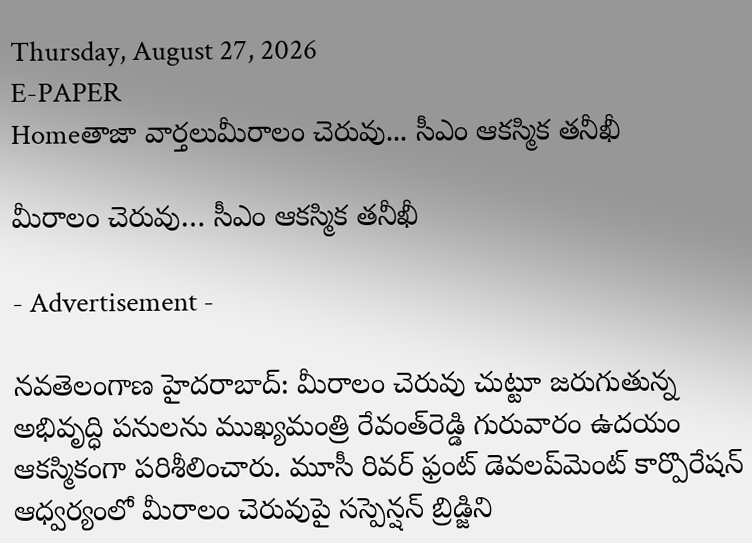Thursday, August 27, 2026
E-PAPER
Homeతాజా వార్తలుమీరాలం చెరువు... సీఎం ఆకస్మిక తనీఖీ

మీరాలం చెరువు… సీఎం ఆకస్మిక తనీఖీ

- Advertisement -

నవతెలంగాణ హైదరాబాద్‌: మీరాలం చెరువు చుట్టూ జరుగుతున్న అభివృద్ధి పనులను ముఖ్యమంత్రి రేవంత్‌రెడ్డి గురువారం ఉదయం ఆకస్మికంగా పరిశీలించారు. మూసీ రివర్‌ ఫ్రంట్‌ డెవలప్‌మెంట్ కార్పొరేషన్‌ ఆధ్వర్యంలో మీరాలం చెరువుపై సస్పెన్షన్‌ బ్రిడ్జిని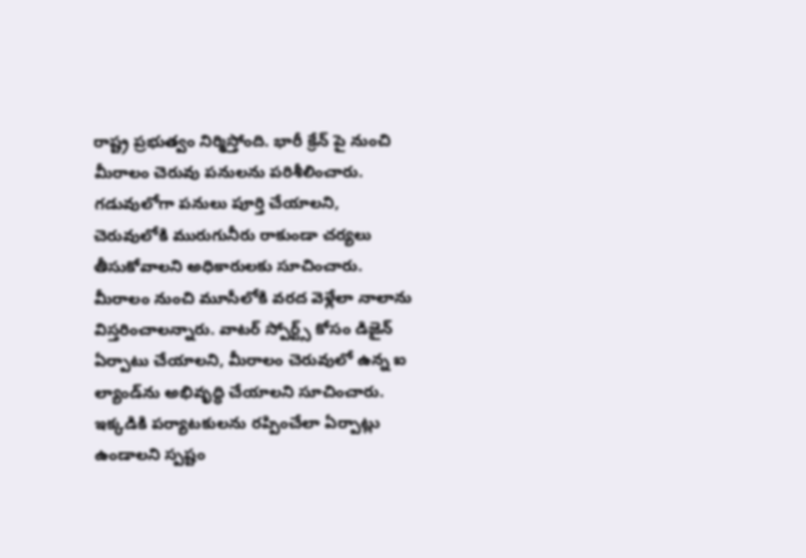రాష్ట్ర ప్రభుత్వం నిర్మిస్తోంది. భారీ క్రేన్ పై నుంచి మీరాలం చెరువు పనులను పరిశీలించారు. గడువులోగా పనులు పూర్తి చేయాలని, చెరువులోకి మురుగునీరు రాకుండా చర్యలు తీసుకోవాలని అధికారులకు సూచించారు. మీరాలం నుంచి మూసీలోకి వరద వెళ్లేలా నాలాను విస్తరించాలన్నారు. వాటర్‌ స్పోర్ట్స్‌ కోసం డిజైన్‌ ఏర్పాటు చేయాలని, మీరాలం చెరువులో ఉన్న ఐ ల్యాండ్‌ను అభివృద్ధి చేయాలని సూచించారు. ఇక్కడికి పర్యాటకులను రప్పించేలా ఏర్పాట్లు ఉండాలని స్పష్టం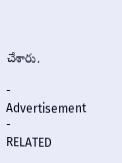చేశారు.

- Advertisement -
RELATED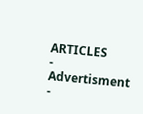ARTICLES
- Advertisment -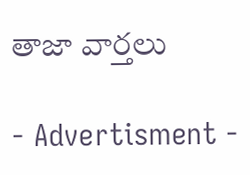తాజా వార్తలు

- Advertisment -